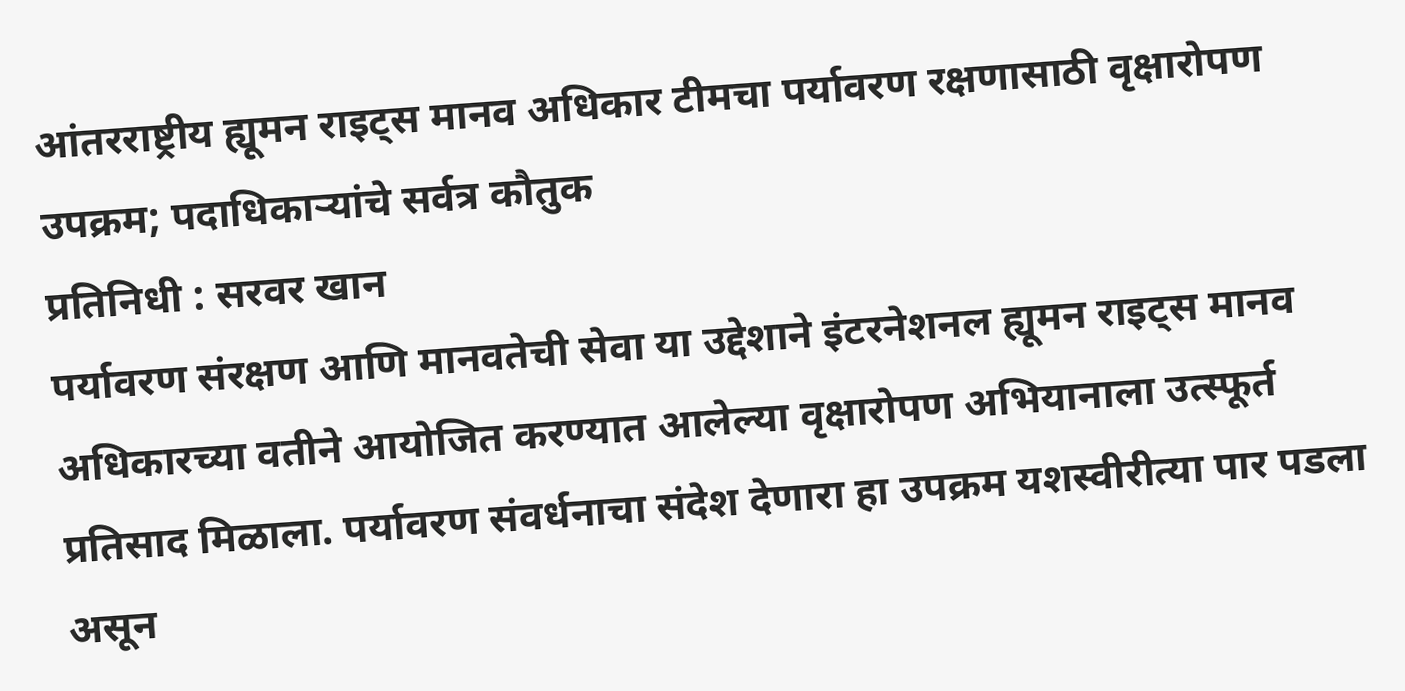आंतरराष्ट्रीय ह्यूमन राइट्स मानव अधिकार टीमचा पर्यावरण रक्षणासाठी वृक्षारोपण उपक्रम; पदाधिकाऱ्यांचे सर्वत्र कौतुक
प्रतिनिधी : सरवर खान
पर्यावरण संरक्षण आणि मानवतेची सेवा या उद्देशाने इंटरनेशनल ह्यूमन राइट्स मानव अधिकारच्या वतीने आयोजित करण्यात आलेल्या वृक्षारोपण अभियानाला उत्स्फूर्त प्रतिसाद मिळाला. पर्यावरण संवर्धनाचा संदेश देणारा हा उपक्रम यशस्वीरीत्या पार पडला असून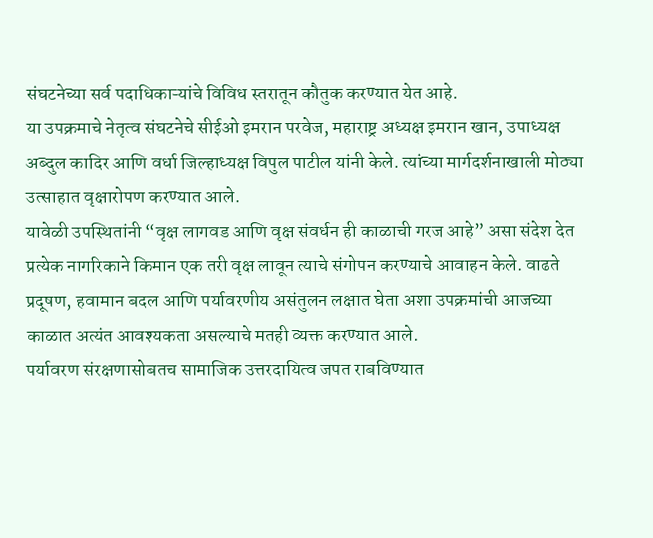संघटनेच्या सर्व पदाधिकाऱ्यांचे विविध स्तरातून कौतुक करण्यात येत आहे.
या उपक्रमाचे नेतृत्व संघटनेचे सीईओ इमरान परवेज, महाराष्ट्र अध्यक्ष इमरान खान, उपाध्यक्ष अब्दुल कादिर आणि वर्धा जिल्हाध्यक्ष विपुल पाटील यांनी केले. त्यांच्या मार्गदर्शनाखाली मोठ्या उत्साहात वृक्षारोपण करण्यात आले.
यावेळी उपस्थितांनी “वृक्ष लागवड आणि वृक्ष संवर्धन ही काळाची गरज आहे” असा संदेश देत प्रत्येक नागरिकाने किमान एक तरी वृक्ष लावून त्याचे संगोपन करण्याचे आवाहन केले. वाढते प्रदूषण, हवामान बदल आणि पर्यावरणीय असंतुलन लक्षात घेता अशा उपक्रमांची आजच्या काळात अत्यंत आवश्यकता असल्याचे मतही व्यक्त करण्यात आले.
पर्यावरण संरक्षणासोबतच सामाजिक उत्तरदायित्व जपत राबविण्यात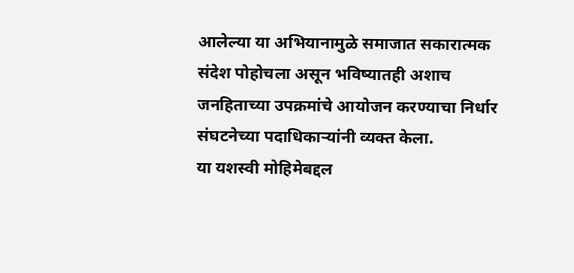आलेल्या या अभियानामुळे समाजात सकारात्मक संदेश पोहोचला असून भविष्यातही अशाच जनहिताच्या उपक्रमांचे आयोजन करण्याचा निर्धार संघटनेच्या पदाधिकाऱ्यांनी व्यक्त केला.
या यशस्वी मोहिमेबद्दल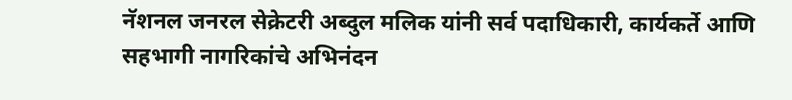नॅशनल जनरल सेक्रेटरी अब्दुल मलिक यांनी सर्व पदाधिकारी, कार्यकर्ते आणि सहभागी नागरिकांचे अभिनंदन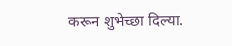करून शुभेच्छा दिल्या.